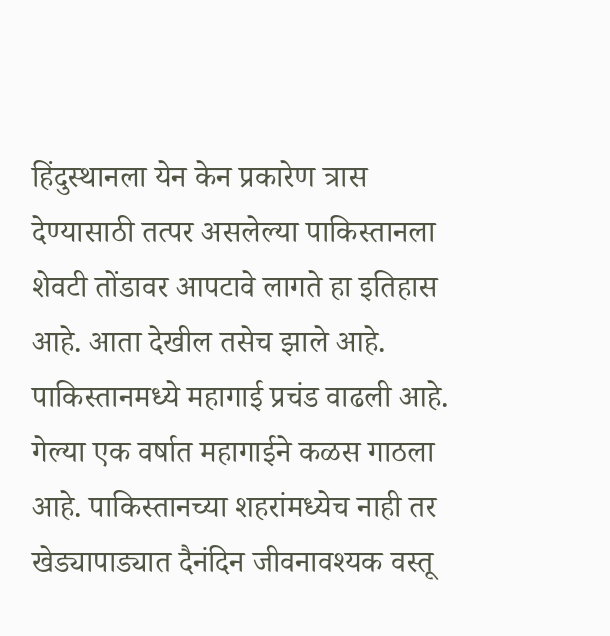हिंदुस्थानला येन केन प्रकारेण त्रास देण्यासाठी तत्पर असलेल्या पाकिस्तानला शेवटी तोंडावर आपटावे लागते हा इतिहास आहे. आता देखील तसेच झाले आहे. पाकिस्तानमध्ये महागाई प्रचंड वाढली आहे.
गेल्या एक वर्षात महागाईने कळस गाठला आहे. पाकिस्तानच्या शहरांमध्येच नाही तर खेड्यापाड्यात दैनंदिन जीवनावश्यक वस्तू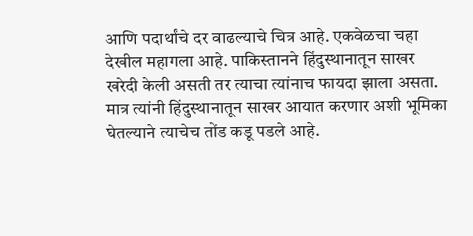आणि पदार्थांचे दर वाढल्याचे चित्र आहे. एकवेळचा चहा देखील महागला आहे. पाकिस्तानने हिंदुस्थानातून साखर खरेदी केली असती तर त्याचा त्यांनाच फायदा झाला असता. मात्र त्यांनी हिंदुस्थानातून साखर आयात करणार अशी भूमिका घेतल्याने त्याचेच तोंड कडू पडले आहे.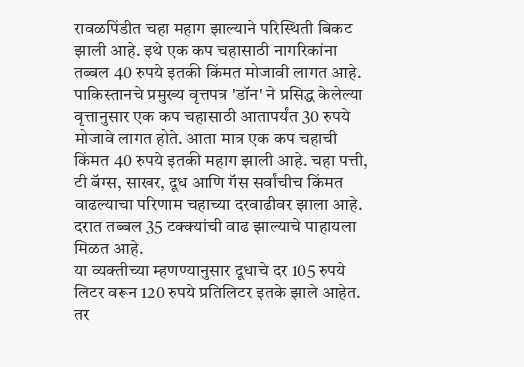रावळपिंडीत चहा महाग झाल्याने परिस्थिती बिकट झाली आहे. इथे एक कप चहासाठी नागरिकांना तब्बल 40 रुपये इतकी किंमत मोजावी लागत आहे. पाकिस्तानचे प्रमुख्य वृत्तपत्र 'डॉन' ने प्रसिद्ध केलेल्या वृत्तानुसार एक कप चहासाठी आतापर्यंत 30 रुपये मोजावे लागत होते. आता मात्र एक कप चहाची किंमत 40 रुपये इतकी महाग झाली आहे. चहा पत्ती, टी बॅग्स, साखर, दूध आणि गॅस सर्वांचीच किंमत वाढल्याचा परिणाम चहाच्या दरवाढीवर झाला आहे. दरात तब्बल 35 टक्क्यांची वाढ झाल्याचे पाहायला मिळत आहे.
या व्यक्तीच्या म्हणण्यानुसार दूधाचे दर 105 रुपये लिटर वरून 120 रुपये प्रतिलिटर इतके झाले आहेत. तर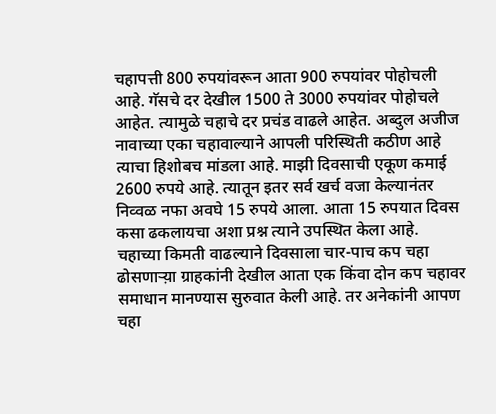चहापत्ती 800 रुपयांवरून आता 900 रुपयांवर पोहोचली आहे. गॅसचे दर देखील 1500 ते 3000 रुपयांवर पोहोचले आहेत. त्यामुळे चहाचे दर प्रचंड वाढले आहेत. अब्दुल अजीज नावाच्या एका चहावाल्याने आपली परिस्थिती कठीण आहे त्याचा हिशोबच मांडला आहे. माझी दिवसाची एकूण कमाई 2600 रुपये आहे. त्यातून इतर सर्व खर्च वजा केल्यानंतर निव्वळ नफा अवघे 15 रुपये आला. आता 15 रुपयात दिवस कसा ढकलायचा अशा प्रश्न त्याने उपस्थित केला आहे.
चहाच्या किमती वाढल्याने दिवसाला चार-पाच कप चहा ढोसणाऱ्य़ा ग्राहकांनी देखील आता एक किंवा दोन कप चहावर समाधान मानण्यास सुरुवात केली आहे. तर अनेकांनी आपण चहा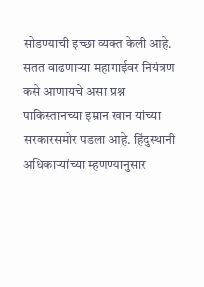सोडण्याची इच्छा व्यक्त केली आहे.
सतत वाढणाऱ्या महागाईवर नियंत्रण कसे आणायचे असा प्रश्न पाकिस्तानच्या इम्रान खान यांच्या सरकारसमोर पडला आहे. हिंदुस्थानी अधिकाऱ्यांच्या म्हणण्यानुसार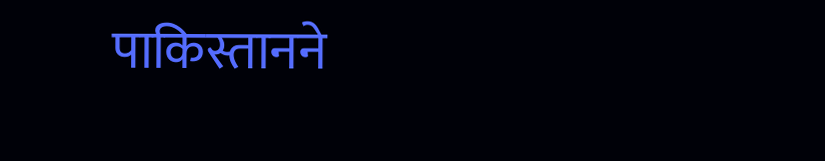पाकिस्तानने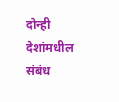दोन्ही देशांमधील संबंध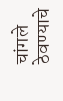चांगले ठेवण्याचे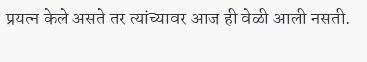प्रयत्न केले असते तर त्यांच्यावर आज ही वेळी आली नसती.